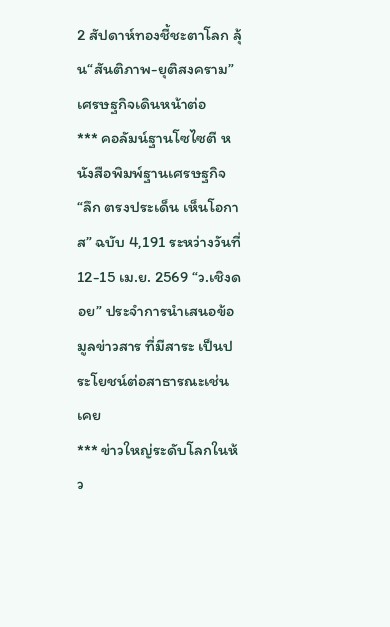2 สัปดาห์ทองชี้ชะตาโลก ลุ้น“สันติภาพ-ยุติสงคราม” เศรษฐกิจเดินหน้าต่อ
*** คอลัมน์ฐานโซไซตี หนังสือพิมพ์ฐานเศรษฐกิจ “ลึก ตรงประเด็น เห็นโอกาส” ฉบับ 4,191 ระหว่างวันที่ 12-15 เม.ย. 2569 “ว.เชิงดอย” ประจำการนำเสนอข้อมูลข่าวสาร ที่มีสาระ เป็นประโยชน์ต่อสาธารณะเช่นเคย
*** ข่าวใหญ่ระดับโลกในห้ว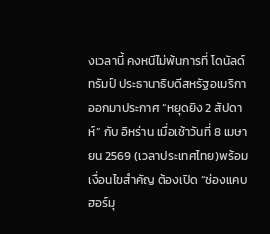งเวลานี้ คงหนีไม่พ้นการที่ โดนัลด์ ทรัมป์ ประธานาธิบดีสหรัฐอเมริกา ออกมาประกาศ “หยุดยิง 2 สัปดาห์” กับ อิหร่าน เมื่อเช้าวันที่ 8 เมษายน 2569 (เวลาประเทศไทย)พร้อมเงื่อนไขสำคัญ ต้องเปิด “ช่องแคบฮอร์มุ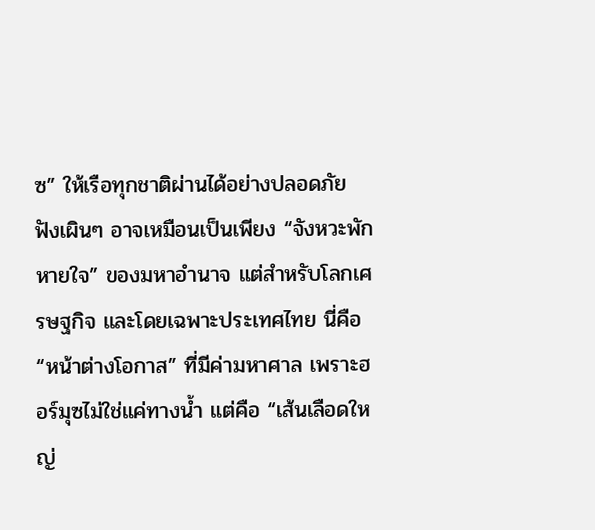ซ” ให้เรือทุกชาติผ่านได้อย่างปลอดภัย ฟังเผินๆ อาจเหมือนเป็นเพียง “จังหวะพักหายใจ” ของมหาอำนาจ แต่สำหรับโลกเศรษฐกิจ และโดยเฉพาะประเทศไทย นี่คือ “หน้าต่างโอกาส” ที่มีค่ามหาศาล เพราะฮอร์มุซไม่ใช่แค่ทางน้ำ แต่คือ “เส้นเลือดใหญ่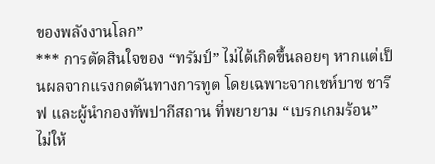ของพลังงานโลก”
*** การตัดสินใจของ “ทรัมป์” ไม่ได้เกิดขึ้นลอยๆ หากแต่เป็นผลจากแรงกดดันทางการทูต โดยเฉพาะจากเชห์บาซ ชารีฟ และผู้นำกองทัพปากีสถาน ที่พยายาม “เบรกเกมร้อน” ไม่ให้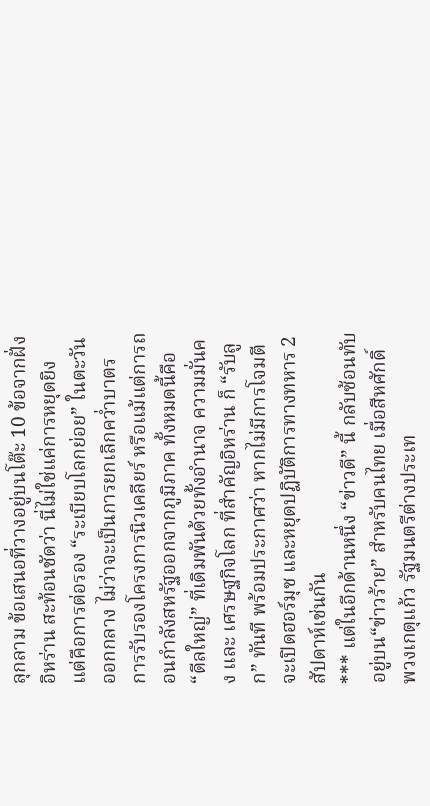ลุกลาม ข้อเสนอที่วางอยู่บนโต๊ะ 10 ข้อจากฝั่งอิหร่าน สะท้อนชัดว่า นี่ไม่ใช่แค่การหยุดยิง แต่คือการต่อรอง “ระเบียบโลกย่อย” ในตะวันออกกลาง ไม่ว่าจะเป็นการยกเลิกคว่ำบาตร การรับรองโครงการนิวเคลียร์ หรือแม้แต่การถอนกำลังสหรัฐออกจากภูมิภาค ทั้งหมดนี้คือ “ดีลใหญ่” ที่เดิมพันด้วยทั้งอำนาจ ความมั่นคง และ เศรษฐกิจโลก ที่สำคัญอิหร่าน ก็ “รับลูก” ทันที พร้อมประกาศว่า หากไม่มีการโจมตี จะเปิดฮอร์มุซ และหยุดปฏิบัติการทางทหาร 2 สัปดาห์เช่นกัน
*** แต่ในอีกด้านหนึ่ง “ข่าวดี” นี้ กลับซ้อนทับอยู่บน“ข่าวร้าย” สำหรับคนไทย เมื่อสีหศักดิ์ พวงเกตุแก้ว รัฐมนตรีต่างประเท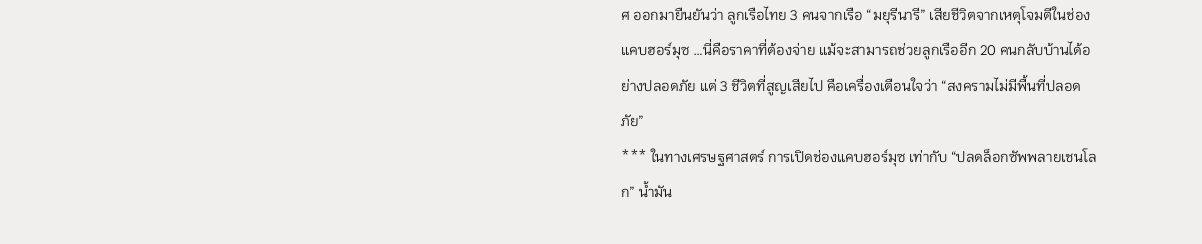ศ ออกมายืนยันว่า ลูกเรือไทย 3 คนจากเรือ “มยุรีนารี” เสียชีวิตจากเหตุโจมตีในช่องแคบฮอร์มุซ …นี่คือราคาที่ต้องจ่าย แม้จะสามารถช่วยลูกเรืออีก 20 คนกลับบ้านได้อย่างปลอดภัย แต่ 3 ชีวิตที่สูญเสียไป คือเครื่องเตือนใจว่า “สงครามไม่มีพื้นที่ปลอดภัย”
*** ในทางเศรษฐศาสตร์ การเปิดช่องแคบฮอร์มุซ เท่ากับ “ปลดล็อกซัพพลายเชนโลก” น้ำมัน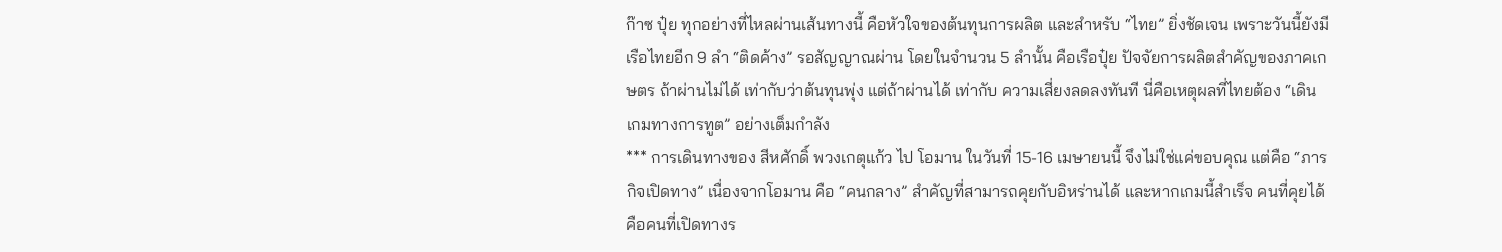ก๊าซ ปุ๋ย ทุกอย่างที่ไหลผ่านเส้นทางนี้ คือหัวใจของต้นทุนการผลิต และสำหรับ “ไทย” ยิ่งชัดเจน เพราะวันนี้ยังมีเรือไทยอีก 9 ลำ “ติดค้าง” รอสัญญาณผ่าน โดยในจำนวน 5 ลำนั้น คือเรือปุ๋ย ปัจจัยการผลิตสำคัญของภาคเกษตร ถ้าผ่านไม่ได้ เท่ากับว่าต้นทุนพุ่ง แต่ถ้าผ่านได้ เท่ากับ ความเสี่ยงลดลงทันที นี่คือเหตุผลที่ไทยต้อง “เดินเกมทางการทูต” อย่างเต็มกำลัง
*** การเดินทางของ สีหศักดิ์ พวงเกตุแก้ว ไป โอมาน ในวันที่ 15-16 เมษายนนี้ จึงไม่ใช่แค่ขอบคุณ แต่คือ “ภารกิจเปิดทาง” เนื่องจากโอมาน คือ “คนกลาง” สำคัญที่สามารถคุยกับอิหร่านได้ และหากเกมนี้สำเร็จ คนที่คุยได้ คือคนที่เปิดทางร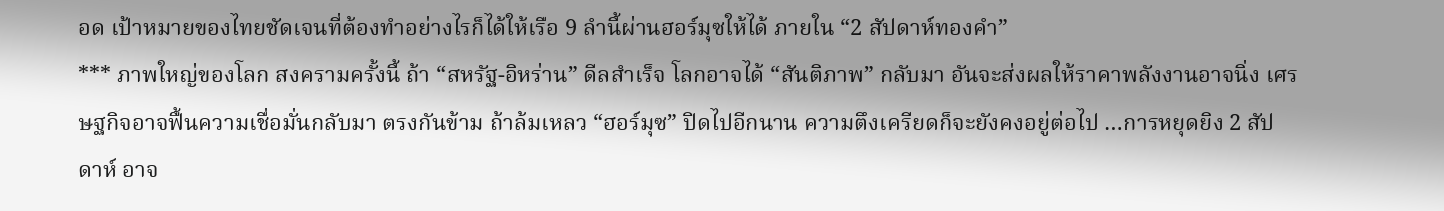อด เป้าหมายของไทยชัดเจนที่ต้องทำอย่างไรก็ได้ให้เรือ 9 ลำนี้ผ่านฮอร์มุซให้ได้ ภายใน “2 สัปดาห์ทองคำ”
*** ภาพใหญ่ของโลก สงครามครั้งนี้ ถ้า “สหรัฐ-อิหร่าน” ดีลสำเร็จ โลกอาจได้ “สันติภาพ” กลับมา อันจะส่งผลให้ราคาพลังงานอาจนิ่ง เศรษฐกิจอาจฟื้นความเชื่อมั่นกลับมา ตรงกันข้าม ถ้าล้มเหลว “ฮอร์มุซ” ปิดไปอีกนาน ความตึงเครียดก็จะยังคงอยู่ต่อไป …การหยุดยิง 2 สัปดาห์ อาจ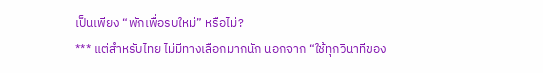เป็นเพียง “พักเพื่อรบใหม่” หรือไม่?
*** แต่สำหรับไทย ไม่มีทางเลือกมากนัก นอกจาก “ใช้ทุกวินาทีของ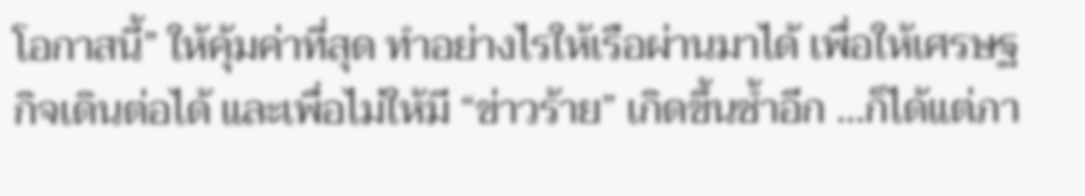โอกาสนี้” ให้คุ้มค่าที่สุด ทำอย่างไรให้เรือผ่านมาได้ เพื่อให้เศรษฐกิจเดินต่อได้ และเพื่อไม่ให้มี “ข่าวร้าย” เกิดขึ้นซ้ำอีก …ก็ได้แต่ภา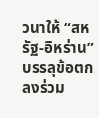วนาให้ “สหรัฐ-อิหร่าน” บรรลุข้อตกลงร่วม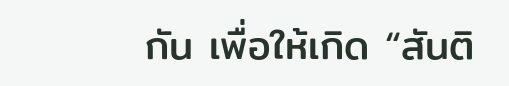กัน เพื่อให้เกิด “สันติ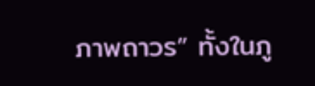ภาพถาวร” ทั้งในภู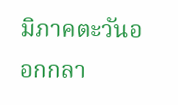มิภาคตะวันออกกลา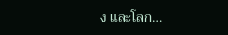ง และโลก…